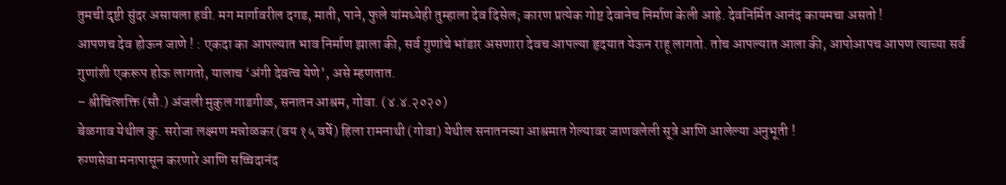तुमची दृष्टी सुंदर असायला हवी. मग मार्गावरील दगड, माती, पाने, फुले यांमध्येही तुम्हाला देव दिसेल; कारण प्रत्येक गोष्ट देवानेच निर्माण केली आहे. देवनिर्मित आनंद कायमचा असतो !
आपणच देव होऊन जाणे ! : एकदा का आपल्यात भाव निर्माण झाला की, सर्व गुणांचे भांडार असणारा देवच आपल्या हृदयात येऊन राहू लागतो. तोच आपल्यात आला की, आपोआपच आपण त्याच्या सर्व गुणांशी एकरूप होऊ लागतो, यालाच ‘अंगी देवत्व येणे’, असे म्हणतात.
– श्रीचित्शक्ति (सौ.) अंजली मुकुल गाडगीळ, सनातन आश्रम, गोवा. (४.४.२०२०)
बेळगाव येथील कु. सरोजा लक्ष्मण मन्नोळकर (वय १५ वर्षे) हिला रामनाथी (गोवा) येथील सनातनच्या आश्रमात गेल्यावर जाणवलेली सूत्रे आणि आलेल्या अनुभूती !
रुग्णसेवा मनापासून करणारे आणि सच्चिदानंद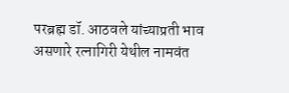परब्रह्म डॉ. आठवले यांच्याप्रती भाव असणारे रत्नागिरी येथील नामवंत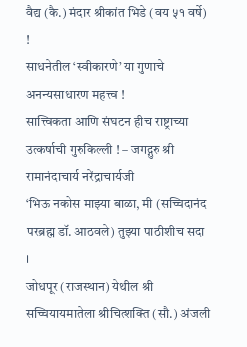वैद्य (कै.) मंदार श्रीकांत भिडे (वय ५१ वर्षे) !
साधनेतील ‘स्वीकारणे’ या गुणाचे अनन्यसाधारण महत्त्व !
सात्त्विकता आणि संघटन हीच राष्ट्राच्या उत्कर्षाची गुरुकिल्ली ! – जगद्गुरु श्री रामानंदाचार्य नरेंद्राचार्यजी
‘भिऊ नकोस माझ्या बाळा, मी (सच्चिदानंद परब्रह्म डॉ. आठवले) तुझ्या पाठीशीच सदा ।
जोधपूर (राजस्थान) येथील श्री सच्चियायमातेला श्रीचित्शक्ति (सौ.) अंजली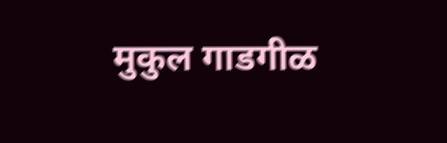मुकुल गाडगीळ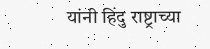यांनी हिंदु राष्ट्राच्या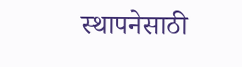स्थापनेसाठी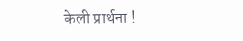केली प्रार्थना !